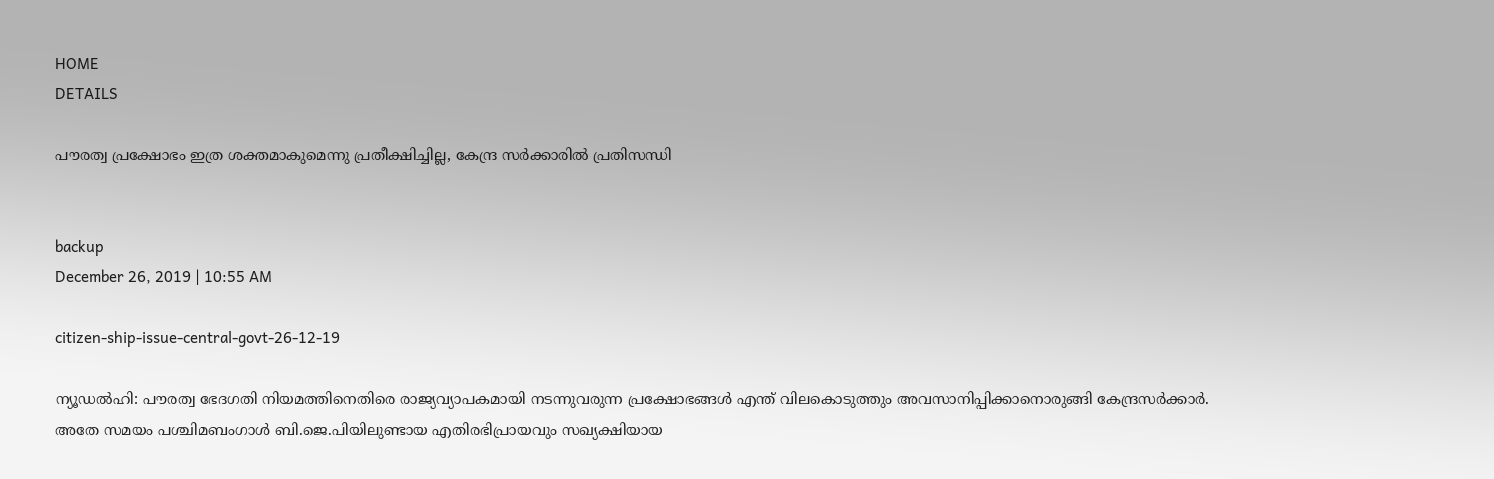HOME
DETAILS

പൗരത്വ പ്രക്ഷോഭം ഇത്ര ശക്തമാകുമെന്നു പ്രതീക്ഷിച്ചില്ല, കേന്ദ്ര സര്‍ക്കാരില്‍ പ്രതിസന്ധി


backup
December 26, 2019 | 10:55 AM

citizen-ship-issue-central-govt-26-12-19

ന്യൂഡല്‍ഹി: പൗരത്വ ഭേദഗതി നിയമത്തിനെതിരെ രാജ്യവ്യാപകമായി നടന്നുവരുന്ന പ്രക്ഷോഭങ്ങള്‍ എന്ത് വിലകൊടുത്തും അവസാനിപ്പിക്കാനൊരുങ്ങി കേന്ദ്രസര്‍ക്കാര്‍. അതേ സമയം പശ്ചിമബംഗാള്‍ ബി.ജെ.പിയിലുണ്ടായ എതിരഭിപ്രായവും സഖ്യക്ഷിയായ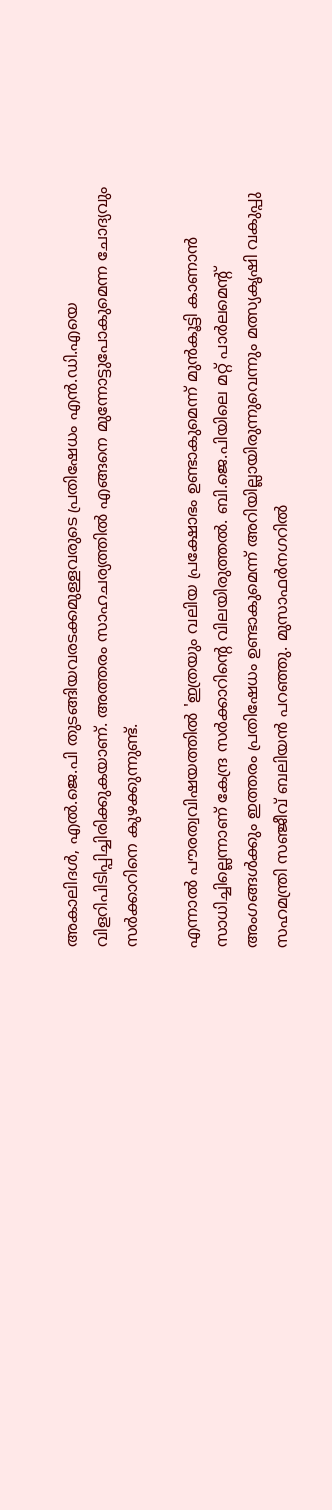അകാലിദള്‍, എല്‍.ജെ.പി തുടങ്ങിയവരടക്കമുള്ളവരുടെ പ്രതിഷേധം എന്‍.ഡി.എയെ വിളറിപിടിപ്പിച്ചിരിക്കുകയാണ്. അത്തരം സാഹചര്യത്തില്‍ എങ്ങനെ മുന്നോട്ടുപോകുമെന്ന ചോദ്യവും സര്‍ക്കാറിനെ കുഴക്കുന്നുണ്ട്.

എന്നാല്‍ പൗരത്വവിഷയത്തില്‍ 'ഇത്രയും വലിയ പ്രക്ഷോഭം ഉണ്ടാകുമെന്ന് മുന്‍കൂട്ടി കാണാന്‍ സാധിച്ചില്ലെന്നാണ് കേന്ദ്ര സര്‍ക്കാറിന്റെ വിലയിരുത്തല്‍. ബി.ജെ.പിയിലെ മറ്റ് പാര്‍ലമെന്റ് അംഗങ്ങള്‍ക്കും ഇത്തരം പ്രതിഷേധം ഉണ്ടാകുമെന്ന് അറിയില്ലായിരുന്നുവെന്നും മത്സ്യകൃഷി വകുപ്പു സഹമന്ത്രി സഞ്ജീവ് ബലിയന്‍ പറഞ്ഞു. മുസാഫര്‍നഗറില്‍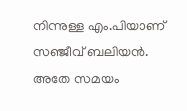നിന്നുള്ള എം.പിയാണ് സഞ്ജീവ് ബലിയന്‍.
അതേ സമയം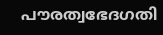പൗരത്വഭേദഗതി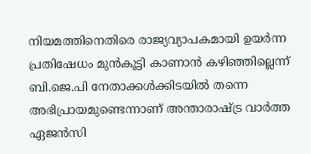നിയമത്തിനെതിരെ രാജ്യവ്യാപകമായി ഉയര്‍ന്ന പ്രതിഷേധം മുന്‍കൂട്ടി കാണാന്‍ കഴിഞ്ഞില്ലെന്ന് ബി.ജെ.പി നേതാക്കള്‍ക്കിടയില്‍ തന്നെ അഭിപ്രായമുണ്ടെന്നാണ് അന്താരാഷ്ട്ര വാര്‍ത്ത ഏജന്‍സി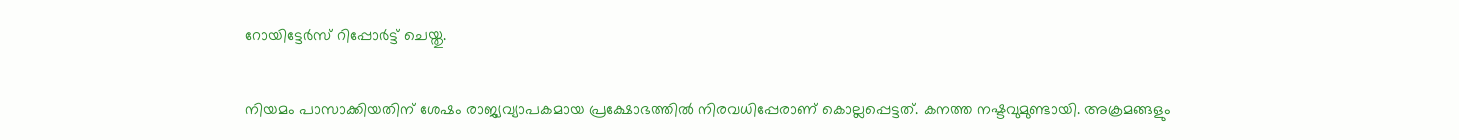റോയിട്ടേര്‍സ് റിപ്പോര്‍ട്ട് ചെയ്തു.

നിയമം പാസാക്കിയതിന് ശേഷം രാജ്യവ്യാപകമായ പ്രക്ഷോഭത്തില്‍ നിരവധിപ്പേരാണ് കൊല്ലപ്പെട്ടത്. കനത്ത നഷ്ടവുമുണ്ടായി. അക്രമങ്ങളും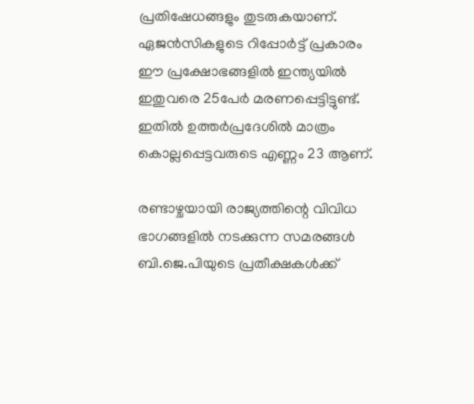പ്രതിഷേധങ്ങളും തുടരുകയാണ്. ഏജന്‍സികളുടെ റിപ്പോര്‍ട്ട് പ്രകാരം ഈ പ്രക്ഷോഭങ്ങളില്‍ ഇന്ത്യയില്‍ ഇതുവരെ 25പേര്‍ മരണപ്പെട്ടിട്ടുണ്ട്. ഇതില്‍ ഉത്തര്‍പ്രദേശില്‍ മാത്രം കൊല്ലപ്പെട്ടവരുടെ എണ്ണം 23 ആണ്.

രണ്ടാഴ്ചയായി രാജ്യത്തിന്റെ വിവിധ ഭാഗങ്ങളില്‍ നടക്കുന്ന സമരങ്ങള്‍ ബി.ജെ.പിയുടെ പ്രതീക്ഷകള്‍ക്ക്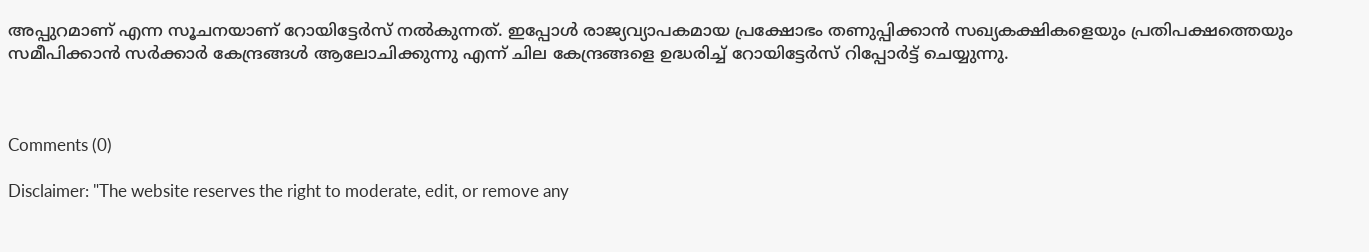അപ്പുറമാണ് എന്ന സൂചനയാണ് റോയിട്ടേര്‍സ് നല്‍കുന്നത്. ഇപ്പോള്‍ രാജ്യവ്യാപകമായ പ്രക്ഷോഭം തണുപ്പിക്കാന്‍ സഖ്യകക്ഷികളെയും പ്രതിപക്ഷത്തെയും സമീപിക്കാന്‍ സര്‍ക്കാര്‍ കേന്ദ്രങ്ങള്‍ ആലോചിക്കുന്നു എന്ന് ചില കേന്ദ്രങ്ങളെ ഉദ്ധരിച്ച് റോയിട്ടേര്‍സ് റിപ്പോര്‍ട്ട് ചെയ്യുന്നു.



Comments (0)

Disclaimer: "The website reserves the right to moderate, edit, or remove any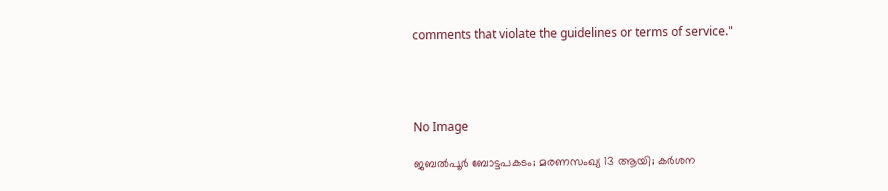comments that violate the guidelines or terms of service."




No Image

ജബൽപൂർ ബോട്ടപകടം; മരണസംഖ്യ 13 ആയി; കർശന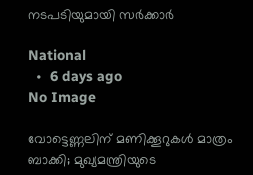നടപടിയുമായി സർക്കാർ

National
  •  6 days ago
No Image

വോട്ടെണ്ണലിന് മണിക്കൂറുകൾ മാത്രം ബാക്കി; മുഖ്യമന്ത്രിയുടെ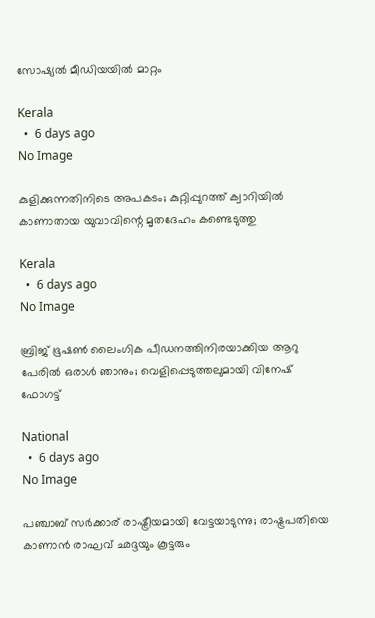സോഷ്യൽ മീഡിയയിൽ മാറ്റം

Kerala
  •  6 days ago
No Image

കുളിക്കുന്നതിനിടെ അപകടം; കുറ്റിപ്പുറത്ത് ക്വാറിയിൽ കാണാതായ യുവാവിന്റെ മൃതദേഹം കണ്ടെടുത്തു

Kerala
  •  6 days ago
No Image

ബ്രിജ് ഭൂഷൺ ലൈംഗിക പീഡനത്തിനിരയാക്കിയ ആറു പേരിൽ ഒരാൾ ഞാനും; വെളിപ്പെടുത്തലുമായി വിനേഷ് ഫോഗട്ട്

National
  •  6 days ago
No Image

പഞ്ചാബ് സര്‍ക്കാര് രാഷ്ട്രീയമായി വേട്ടയാടുന്നു; രാഷ്ട്രപതിയെ കാണാന്‍ രാഘവ് ഛദ്ദയും കൂട്ടരും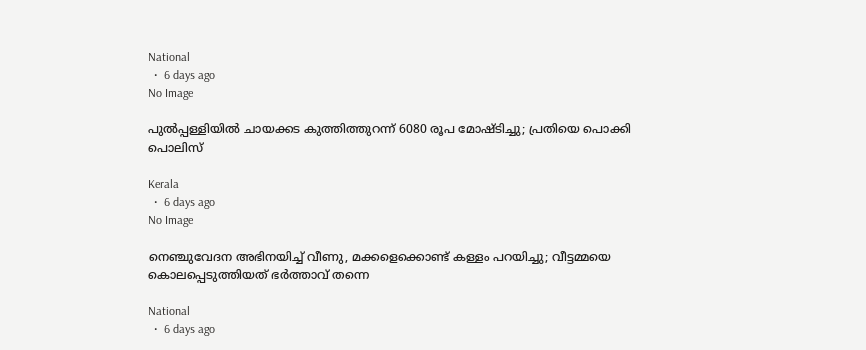National
  •  6 days ago
No Image

പുല്‍പ്പള്ളിയില്‍ ചായക്കട കുത്തിത്തുറന്ന് 6080 രൂപ മോഷ്ടിച്ചു; പ്രതിയെ പൊക്കി പൊലിസ്

Kerala
  •  6 days ago
No Image

നെഞ്ചുവേദന അഭിനയിച്ച് വീണു, മക്കളെക്കൊണ്ട് കള്ളം പറയിച്ചു; വീട്ടമ്മയെ കൊലപ്പെടുത്തിയത് ഭർത്താവ് തന്നെ

National
  •  6 days ago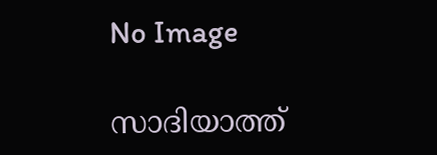No Image

സാദിയാത്ത്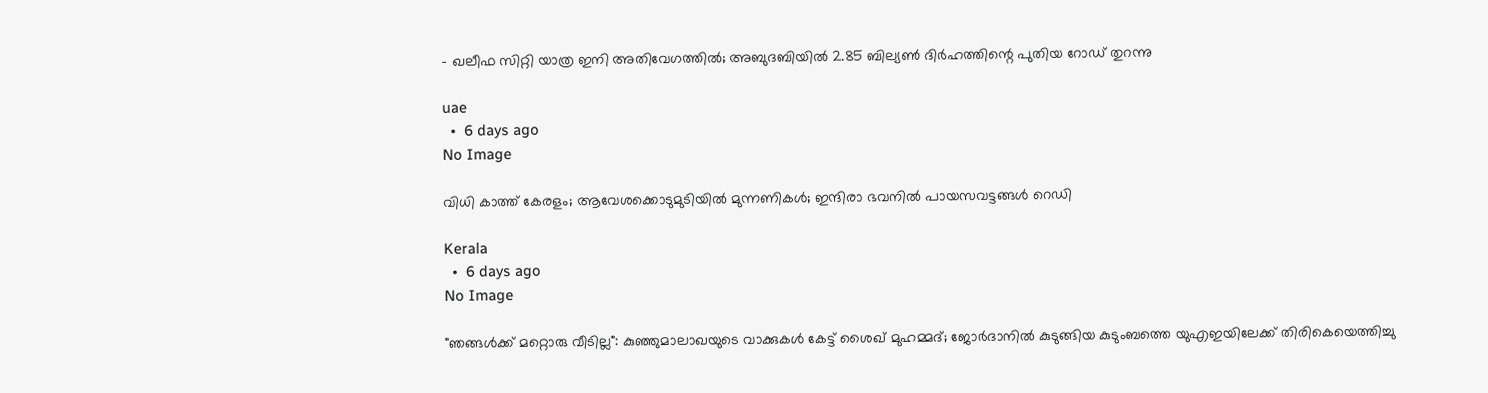- ഖലീഫ സിറ്റി യാത്ര ഇനി അതിവേഗത്തിൽ; അബുദബിയിൽ 2.85 ബില്യൺ ദിർഹത്തിന്റെ പുതിയ റോഡ് തുറന്നു

uae
  •  6 days ago
No Image

വിധി കാത്ത് കേരളം; ആവേശക്കൊടുമുടിയിൽ മുന്നണികൾ; ഇന്ദിരാ ഭവനിൽ പായസവട്ടങ്ങൾ റെഡി

Kerala
  •  6 days ago
No Image

"ഞങ്ങൾക്ക് മറ്റൊരു വീടില്ല": കുഞ്ഞുമാലാഖയുടെ വാക്കുകൾ കേട്ട് ശൈഖ് മുഹമ്മദ്; ജോർദാനിൽ കുടുങ്ങിയ കുടുംബത്തെ യുഎഇയിലേക്ക് തിരികെയെത്തിച്ചു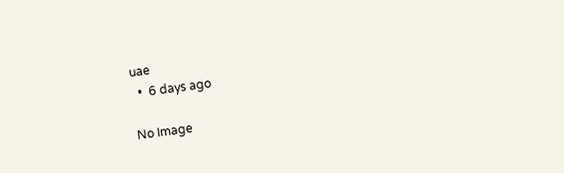uae
  •  6 days ago

No Image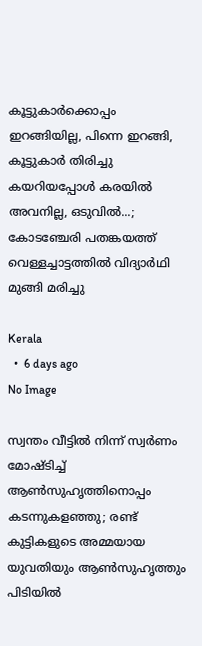കൂട്ടുകാര്‍ക്കൊപ്പം ഇറങ്ങിയില്ല, പിന്നെ ഇറങ്ങി, കൂട്ടുകാര്‍ തിരിച്ചു കയറിയപ്പോള്‍ കരയില്‍ അവനില്ല, ഒടുവില്‍...; കോടഞ്ചേരി പതങ്കയത്ത് വെള്ളച്ചാട്ടത്തില്‍ വിദ്യാര്‍ഥി മുങ്ങി മരിച്ചു

Kerala
  •  6 days ago
No Image

സ്വന്തം വീട്ടിൽ നിന്ന് സ്വർണം മോഷ്ടിച്ച് ആൺസുഹൃത്തിനൊപ്പം കടന്നുകളഞ്ഞു; രണ്ട് കുട്ടികളുടെ അമ്മയായ യുവതിയും ആൺസുഹൃത്തും പിടിയിൽ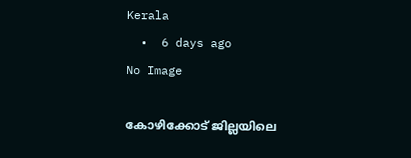Kerala
  •  6 days ago
No Image

കോഴിക്കോട് ജില്ലയിലെ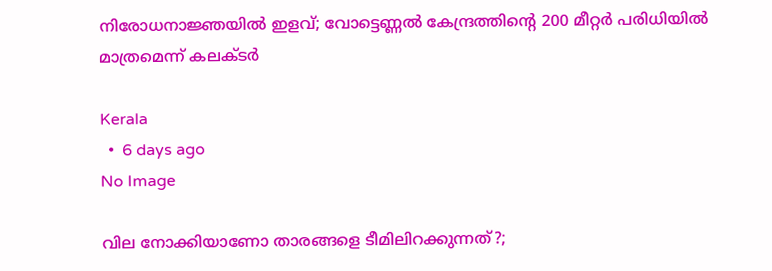നിരോധനാജ്ഞയില്‍ ഇളവ്; വോട്ടെണ്ണല്‍ കേന്ദ്രത്തിന്റെ 200 മീറ്റര്‍ പരിധിയില്‍ മാത്രമെന്ന് കലക്ടര്‍

Kerala
  •  6 days ago
No Image

വില നോക്കിയാണോ താരങ്ങളെ ടീമിലിറക്കുന്നത്?;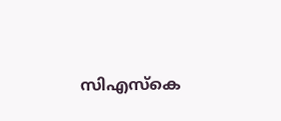സിഎസ്കെ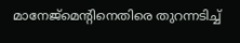മാനേജ്‌മെന്റിനെതിരെ തുറന്നടിച്ച്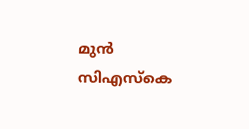മുൻ സിഎസ്കെ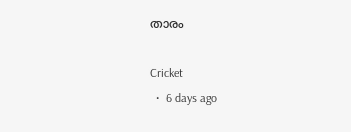താരം

Cricket
  •  6 days ago